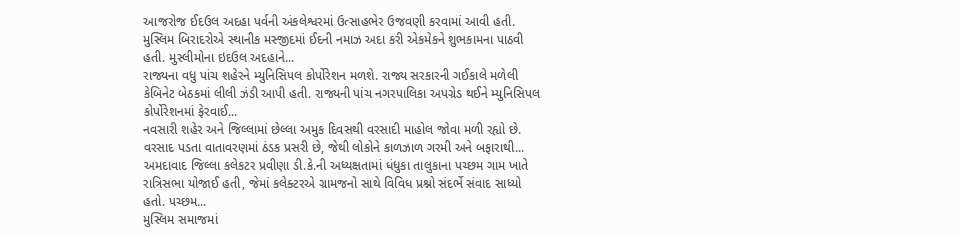આજરોજ ઈદઉલ અદહા પર્વની અંકલેશ્વરમાં ઉત્સાહભેર ઉજવણી કરવામાં આવી હતી. મુસ્લિમ બિરાદરોએ સ્થાનીક મસ્જીદમાં ઈદની નમાઝ અદા કરી એકમેકને શુભકામના પાઠવી હતી. મુસ્લીમોના ઇદઉલ અદહાને...
રાજ્યના વધુ પાંચ શહેરને મ્યુનિસિપલ કોર્પોરેશન મળશે. રાજ્ય સરકારની ગઈકાલે મળેલી કેબિનેટ બેઠકમાં લીલી ઝંડી આપી હતી. રાજ્યની પાંચ નગરપાલિકા અપગ્રેડ થઈને મ્યુનિસિપલ કોર્પોરેશનમાં ફેરવાઈ...
નવસારી શહેર અને જિલ્લામાં છેલ્લા અમુક દિવસથી વરસાદી માહોલ જોવા મળી રહ્યો છે. વરસાદ પડતા વાતાવરણમાં ઠંડક પ્રસરી છે, જેથી લોકોને કાળઝાળ ગરમી અને બફારાથી...
અમદાવાદ જિલ્લા કલેકટર પ્રવીણા ડી.કે.ની અધ્યક્ષતામાં ધંધુકા તાલુકાના પચ્છમ ગામ ખાતે રાત્રિસભા યોજાઈ હતી, જેમાં કલેક્ટરએ ગ્રામજનો સાથે વિવિધ પ્રશ્નો સંદર્ભે સંવાદ સાધ્યો હતો. પચ્છમ...
મુસ્લિમ સમાજમાં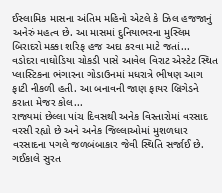ઈસ્લામિક માસના અંતિમ મહિનો એટલે કે ઝિલ હજજાનું અનેરું મહત્વ છે. આ માસમાં દુનિયાભરના મુસ્લિમ બિરાદરો મક્કા શરિફ હજ અદા કરવા માટે જતાં...
વડોદરા વાઘોડિયા ચોકડી પાસે આવેલ વિરાટ એસ્ટેટ સ્થિત પ્લાસ્ટિકના ભંગારના ગોડાઉનમાં મધરાત્રે ભીષણ આગ ફાટી નીકળી હતી. આ બનાવની જાણ ફાયર બ્રિગેડને કરાતા મેજર કોલ...
રાજ્યમાં છેલ્લા પાંચ દિવસથી અનેક વિસ્તારોમાં વરસાદ વરસી રહ્યો છે અને અનેક જિલ્લાઓમાં મુશળધાર વરસાદના પગલે જળબંબાકાર જેવી સ્થિતિ સર્જાઈ છે. ગઈકાલે સુરત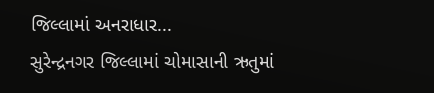જિલ્લામાં અનરાધાર...
સુરેન્દ્રનગર જિલ્લામાં ચોમાસાની ઋતુમાં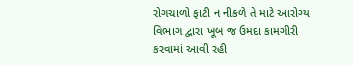રોગચાળો ફાટી ન નીકળે તે માટે આરોગ્ય વિભાગ દ્વારા ખૂબ જ ઉમદા કામગીરી કરવામાં આવી રહી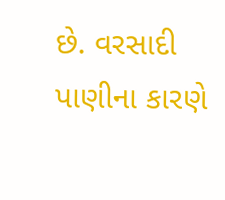છે. વરસાદી પાણીના કારણે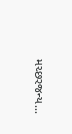મચ્છરજન્ય...